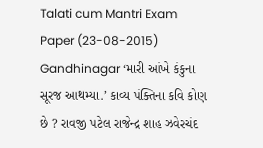Talati cum Mantri Exam Paper (23-08-2015) Gandhinagar ‘મારી આંખે કંકુના સૂરજ આથમ્યા.’ કાવ્ય પંક્તિના કવિ કોણ છે ? રાવજી પટેલ રાજેન્દ્ર શાહ ઝવેરચંદ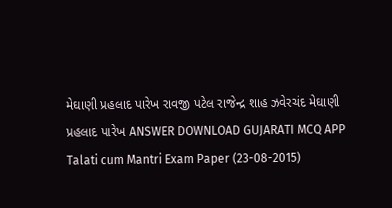મેઘાણી પ્રહલાદ પારેખ રાવજી પટેલ રાજેન્દ્ર શાહ ઝવેરચંદ મેઘાણી પ્રહલાદ પારેખ ANSWER DOWNLOAD GUJARATI MCQ APP
Talati cum Mantri Exam Paper (23-08-2015)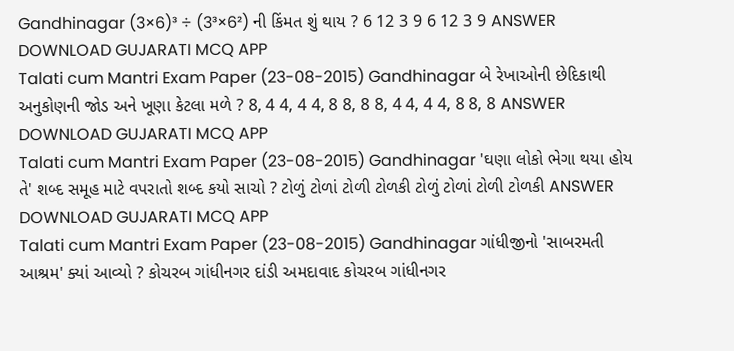Gandhinagar (3×6)³ ÷ (3³×6²) ની કિંમત શું થાય ? 6 12 3 9 6 12 3 9 ANSWER DOWNLOAD GUJARATI MCQ APP
Talati cum Mantri Exam Paper (23-08-2015) Gandhinagar બે રેખાઓની છેદિકાથી અનુકોણની જોડ અને ખૂણા કેટલા મળે ? 8, 4 4, 4 4, 8 8, 8 8, 4 4, 4 4, 8 8, 8 ANSWER DOWNLOAD GUJARATI MCQ APP
Talati cum Mantri Exam Paper (23-08-2015) Gandhinagar 'ઘણા લોકો ભેગા થયા હોય તે' શબ્દ સમૂહ માટે વપરાતો શબ્દ કયો સાચો ? ટોળું ટોળાં ટોળી ટોળકી ટોળું ટોળાં ટોળી ટોળકી ANSWER DOWNLOAD GUJARATI MCQ APP
Talati cum Mantri Exam Paper (23-08-2015) Gandhinagar ગાંધીજીનો 'સાબરમતી આશ્રમ' ક્યાં આવ્યો ? કોચરબ ગાંધીનગર દાંડી અમદાવાદ કોચરબ ગાંધીનગર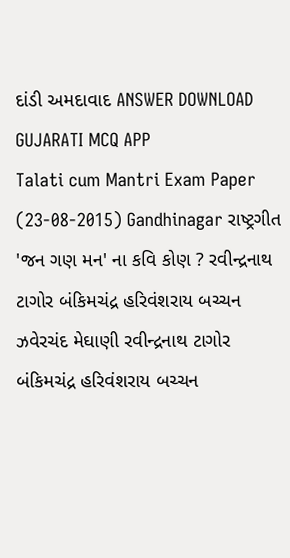દાંડી અમદાવાદ ANSWER DOWNLOAD GUJARATI MCQ APP
Talati cum Mantri Exam Paper (23-08-2015) Gandhinagar રાષ્ટ્રગીત 'જન ગણ મન' ના કવિ કોણ ? રવીન્દ્રનાથ ટાગોર બંકિમચંદ્ર હરિવંશરાય બચ્ચન ઝવેરચંદ મેઘાણી રવીન્દ્રનાથ ટાગોર બંકિમચંદ્ર હરિવંશરાય બચ્ચન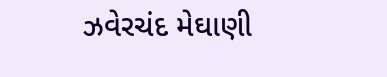ઝવેરચંદ મેઘાણી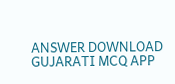ANSWER DOWNLOAD GUJARATI MCQ APP